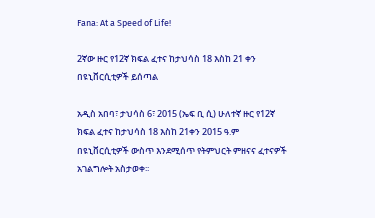Fana: At a Speed of Life!

2ኛው ዙር የ12ኛ ክፍል ፈተና ከታህሳስ 18 እስከ 21 ቀን በዩኒቨርሲቲዎች ይሰጣል

አዲስ አበባ፣ ታህሳስ 6፣ 2015 (ኤፍ ቢ ሲ) ሁለተኛ ዙር የ12ኛ ክፍል ፈተና ከታህሳስ 18 እስከ 21ቀን 2015 ዓ.ም በዩኒቨርሲቲዎች ውስጥ እንደሚሰጥ የትምህርት ምዘናና ፈተናዎች አገልግሎት አስታወቀ፡፡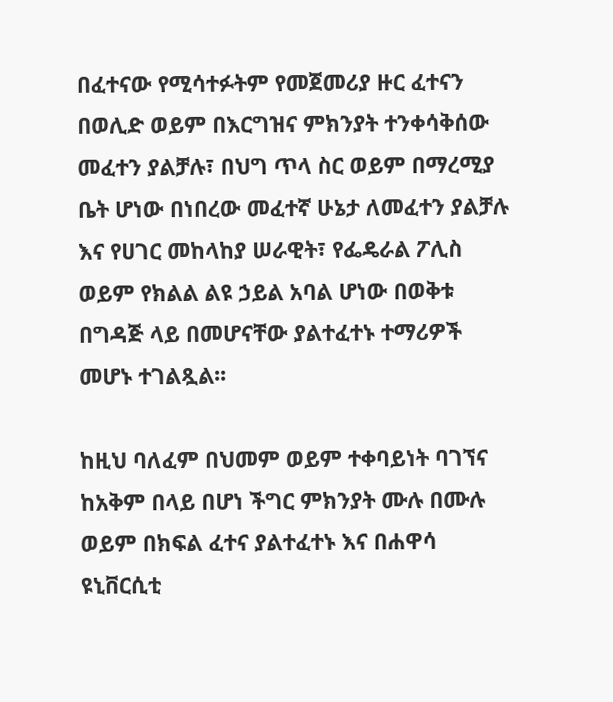በፈተናው የሚሳተፉትም የመጀመሪያ ዙር ፈተናን በወሊድ ወይም በእርግዝና ምክንያት ተንቀሳቅሰው መፈተን ያልቻሉ፣ በህግ ጥላ ስር ወይም በማረሚያ ቤት ሆነው በነበረው መፈተኛ ሁኔታ ለመፈተን ያልቻሉ እና የሀገር መከላከያ ሠራዊት፣ የፌዴራል ፖሊስ ወይም የክልል ልዩ ኃይል አባል ሆነው በወቅቱ በግዳጅ ላይ በመሆናቸው ያልተፈተኑ ተማሪዎች መሆኑ ተገልጿል፡፡

ከዚህ ባለፈም በህመም ወይም ተቀባይነት ባገኘና ከአቅም በላይ በሆነ ችግር ምክንያት ሙሉ በሙሉ ወይም በክፍል ፈተና ያልተፈተኑ እና በሐዋሳ ዩኒቨርሲቲ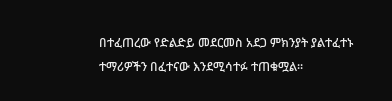በተፈጠረው የድልድይ መደርመስ አደጋ ምክንያት ያልተፈተኑ ተማሪዎችን በፈተናው እንደሚሳተፉ ተጠቁሟል፡፡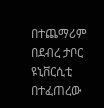በተጨማሪም በደብረ ታቦር ዩኒቨርሲቲ በተፈጠረው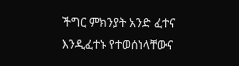ችግር ምክንያት አንድ ፈተና እንዲፈተኑ የተወሰነላቸውና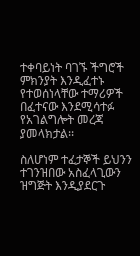ተቀባይነት ባገኙ ችግሮች ምክንያት እንዲፈተኑ የተወሰነላቸው ተማሪዎች በፈተናው እንደሚሳተፉ የአገልግሎት መረጃ ያመላክታል፡፡

ስለሆነም ተፈታኞች ይህንን ተገንዝበው አስፈላጊውን ዝግጅት እንዲያደርጉ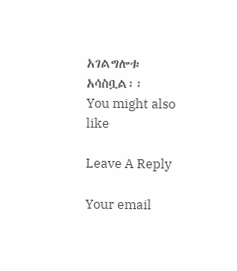አገልግሎቱ አሳስቧል፡፡
You might also like

Leave A Reply

Your email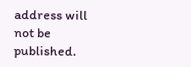address will not be published.